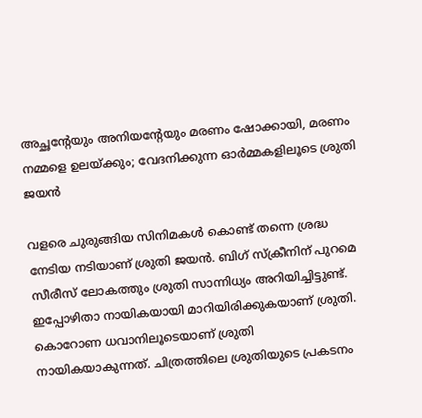അച്ഛന്റേയും അനിയന്റേയും മരണം ഷോക്കായി, മരണം നമ്മളെ ഉലയ്ക്കും; വേദനിക്കുന്ന ഓര്‍മ്മകളിലൂടെ ശ്രുതി ജയന്‍

വളരെ ചുരുങ്ങിയ സിനിമകള്‍ കൊണ്ട് തന്നെ ശ്രദ്ധ നേടിയ നടിയാണ് ശ്രുതി ജയന്‍. ബിഗ് സ്‌ക്രീനിന് പുറമെ സീരീസ് ലോകത്തും ശ്രുതി സാന്നിധ്യം അറിയിച്ചിട്ടുണ്ട്. ഇപ്പോഴിതാ നായികയായി മാറിയിരിക്കുകയാണ് ശ്രുതി. കൊറോണ ധവാനിലൂടെയാണ് ശ്രുതി നായികയാകുന്നത്. ചിത്രത്തിലെ ശ്രുതിയുടെ പ്രകടനം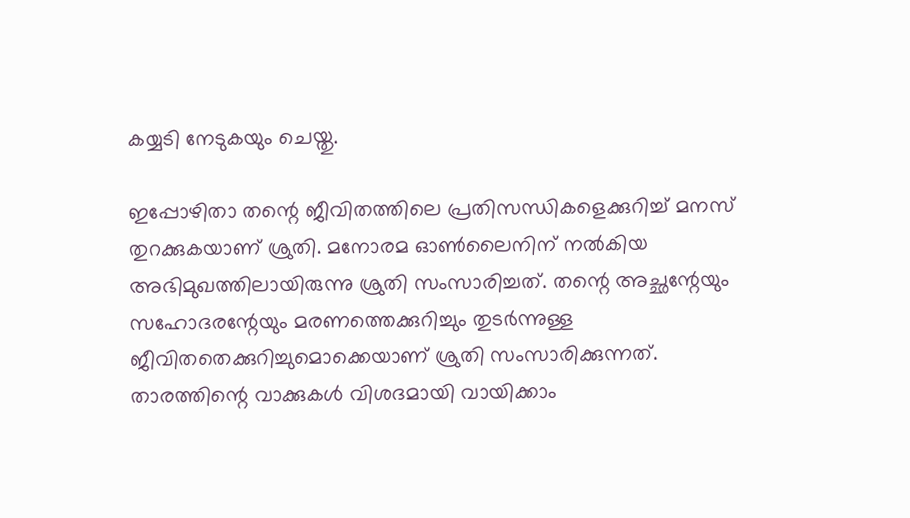കയ്യടി നേടുകയും ചെയ്തു.

ഇപ്പോഴിതാ തന്റെ ജീവിതത്തിലെ പ്രതിസന്ധികളെക്കുറിച്ച് മനസ് തുറക്കുകയാണ് ശ്രുതി. മനോരമ ഓണ്‍ലൈനിന് നല്‍കിയ അഭിമുഖത്തിലായിരുന്നു ശ്രുതി സംസാരിച്ചത്. തന്റെ അച്ഛന്റേയും സഹോദരന്റേയും മരണത്തെക്കുറിച്ചും തുടര്‍ന്നുള്ള ജീവിതതെക്കുറിച്ചുമൊക്കെയാണ് ശ്രുതി സംസാരിക്കുന്നത്. താരത്തിന്റെ വാക്കുകള്‍ വിശദമായി വായിക്കാം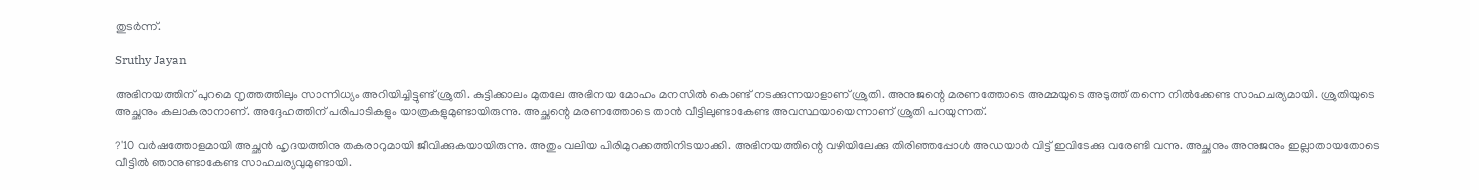തുടര്‍ന്ന്.

Sruthy Jayan

അഭിനയത്തിന് പുറമെ നൃത്തത്തിലും സാന്നിധ്യം അറിയിച്ചിട്ടുണ്ട് ശ്രുതി. കുട്ടിക്കാലം മുതലേ അഭിനയ മോഹം മനസില്‍ കൊണ്ട് നടക്കുന്നയാളാണ് ശ്രുതി. അനുജന്റെ മരണത്തോടെ അമ്മയുടെ അടുത്ത് തന്നെ നില്‍ക്കേണ്ട സാഹചര്യമായി. ശ്രുതിയുടെ അച്ഛനും കലാകരാനാണ്. അദ്ദേഹത്തിന് പരിപാടികളും യാത്രകളുമുണ്ടായിരുന്നു. അച്ഛന്റെ മരണത്തോടെ താന്‍ വീട്ടിലുണ്ടാകേണ്ട അവസ്ഥയായെന്നാണ് ശ്രുതി പറയുന്നത്.

?'10 വര്‍ഷത്തോളമായി അച്ഛന്‍ ഹൃദയത്തിനു തകരാറുമായി ജീവിക്കുകയായിരുന്നു. അതും വലിയ പിരിമുറക്കത്തിനിടയാക്കി. അഭിനയത്തിന്റെ വഴിയിലേക്കു തിരിഞ്ഞപ്പോള്‍ അഡയാര്‍ വിട്ട് ഇവിടേക്കു വരേണ്ടി വന്നു. അച്ഛനും അനുജനും ഇല്ലാതായതോടെ വീട്ടില്‍ ഞാനുണ്ടാകേണ്ട സാഹചര്യവുമുണ്ടായി.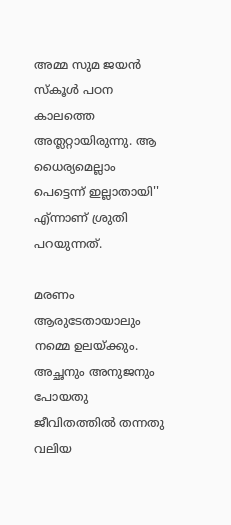അമ്മ സുമ ജയന്‍ സ്‌കൂള്‍ പഠന കാലത്തെ അത്ലറ്റായിരുന്നു. ആ ധൈര്യമെല്ലാം പെട്ടെന്ന് ഇല്ലാതായി'' എ്ന്നാണ് ശ്രുതി പറയുന്നത്.

മരണം ആരുടേതായാലും നമ്മെ ഉലയ്ക്കും. അച്ഛനും അനുജനും പോയതു ജീവിതത്തില്‍ തന്നതു വലിയ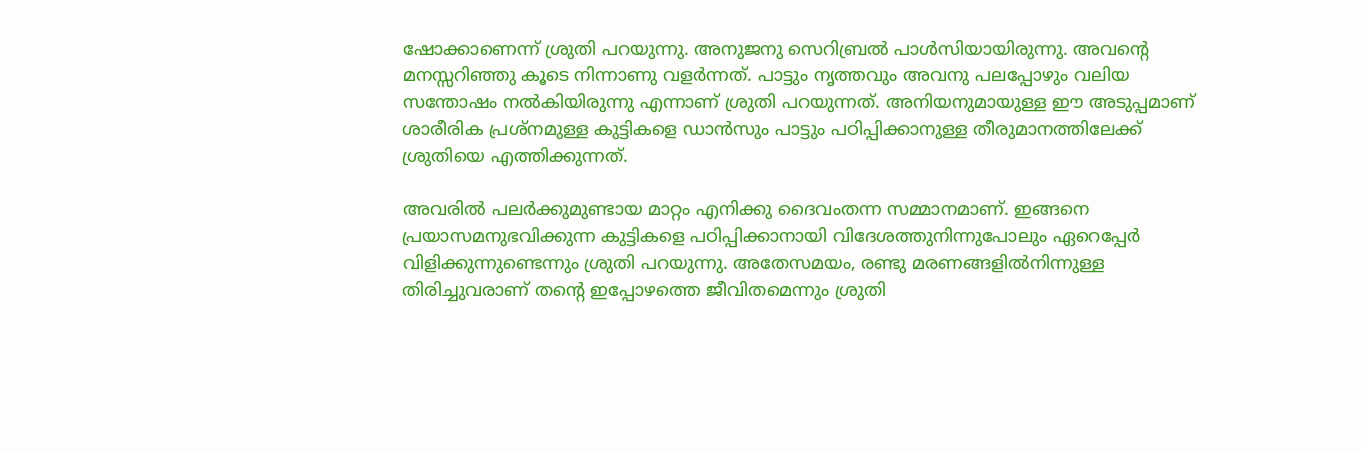ഷോക്കാണെന്ന് ശ്രുതി പറയുന്നു. അനുജനു സെറിബ്രല്‍ പാള്‍സിയായിരുന്നു. അവന്റെ മനസ്സറിഞ്ഞു കൂടെ നിന്നാണു വളര്‍ന്നത്. പാട്ടും നൃത്തവും അവനു പലപ്പോഴും വലിയ സന്തോഷം നല്‍കിയിരുന്നു എന്നാണ് ശ്രുതി പറയുന്നത്. അനിയനുമായുള്ള ഈ അടുപ്പമാണ് ശാരീരിക പ്രശ്‌നമുള്ള കുട്ടികളെ ഡാന്‍സും പാട്ടും പഠിപ്പിക്കാനുള്ള തീരുമാനത്തിലേക്ക് ശ്രുതിയെ എത്തിക്കുന്നത്.

അവരില്‍ പലര്‍ക്കുമുണ്ടായ മാറ്റം എനിക്കു ദൈവംതന്ന സമ്മാനമാണ്. ഇങ്ങനെ പ്രയാസമനുഭവിക്കുന്ന കുട്ടികളെ പഠിപ്പിക്കാനായി വിദേശത്തുനിന്നുപോലും ഏറെപ്പേര്‍ വിളിക്കുന്നുണ്ടെന്നും ശ്രുതി പറയുന്നു. അതേസമയം, രണ്ടു മരണങ്ങളില്‍നിന്നുള്ള തിരിച്ചുവരാണ് തന്റെ ഇപ്പോഴത്തെ ജീവിതമെന്നും ശ്രുതി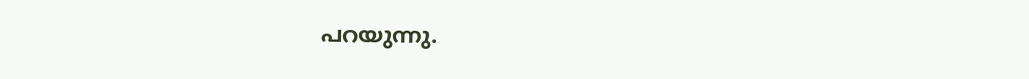പറയുന്നു.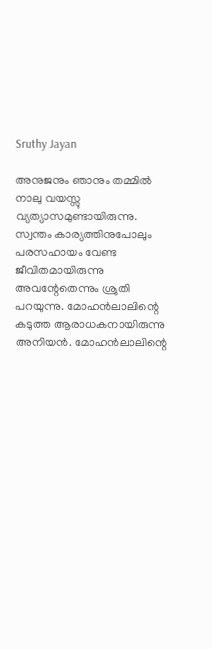Sruthy Jayan

അനുജനും ഞാനും തമ്മില്‍ നാലു വയസ്സു വ്യത്യാസമുണ്ടായിരുന്നു. സ്വന്തം കാര്യത്തിനുപോലും പരസഹായം വേണ്ട ജീവിതമായിരുന്നു അവന്റേതെന്നും ശ്രുതി പറയുന്നു. മോഹന്‍ലാലിന്റെ കടുത്ത ആരാധകനായിരുന്നു അനിയന്‍. മോഹന്‍ലാലിന്റെ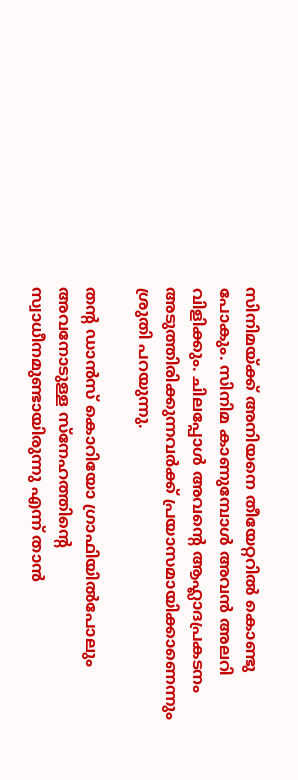സിനിമയ്ക്ക് അനിയനെ തീയേറ്ററില്‍ കൊണ്ടു പോകും. സിനിമ കാണുമ്പോള്‍ അവന്‍ അലറി വിളിക്കും. ചിലപ്പോള്‍ അവന്റെ ആഹ്ലാദപ്രകടനം അടുത്തിരിക്കുന്നവര്‍ക്ക് പ്രയാസമായിക്കാണെന്നും ശ്രുതി പറയുന്നു.

തന്റ ഡാന്‍സ് കൊറിയോ ഗ്രാഫിയില്‍പോലും അവനോടുള്ള സ്‌നേഹത്തിന്റെ സ്വാധീനമുണ്ടായിരുന്നു എന്ന് താന്‍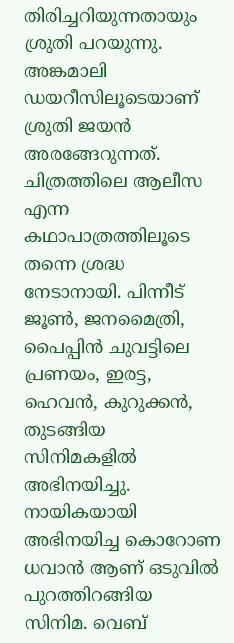തിരിച്ചറിയുന്നതായും ശ്രുതി പറയുന്നു. അങ്കമാലി ഡയറീസിലൂടെയാണ് ശ്രുതി ജയന്‍ അരങ്ങേറുന്നത്. ചിത്രത്തിലെ ആലീസ എന്ന കഥാപാത്രത്തിലൂടെ തന്നെ ശ്രദ്ധ നേടാനായി. പിന്നീട് ജൂണ്‍, ജനമൈത്രി, പൈപ്പിന്‍ ചുവട്ടിലെ പ്രണയം, ഇരട്ട, ഹെവന്‍, കുറുക്കന്‍, തുടങ്ങിയ സിനിമകളില്‍ അഭിനയിച്ചു. നായികയായി അഭിനയിച്ച കൊറോണ ധവാന്‍ ആണ് ഒടുവില്‍ പുറത്തിറങ്ങിയ സിനിമ. വെബ്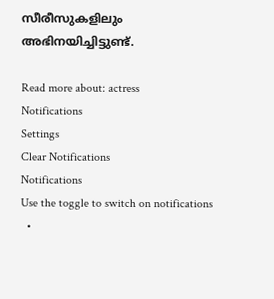സീരീസുകളിലും അഭിനയിച്ചിട്ടുണ്ട്.

Read more about: actress
Notifications
Settings
Clear Notifications
Notifications
Use the toggle to switch on notifications
  •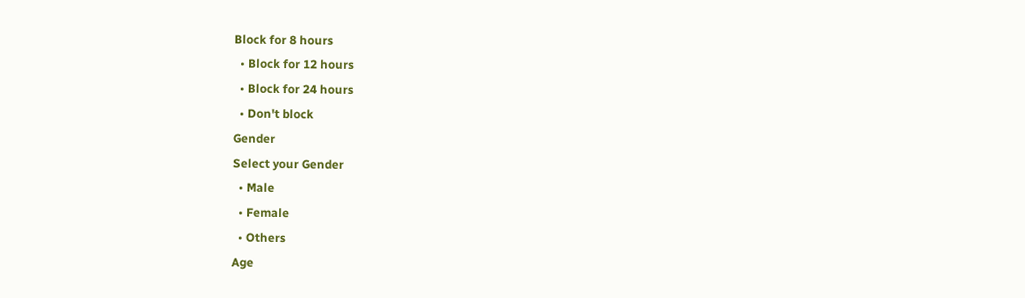Block for 8 hours
  • Block for 12 hours
  • Block for 24 hours
  • Don't block
Gender
Select your Gender
  • Male
  • Female
  • Others
Age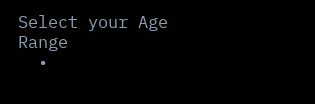Select your Age Range
  •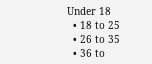Under 18
  • 18 to 25
  • 26 to 35
  • 36 to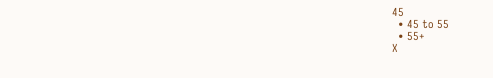45
  • 45 to 55
  • 55+
X